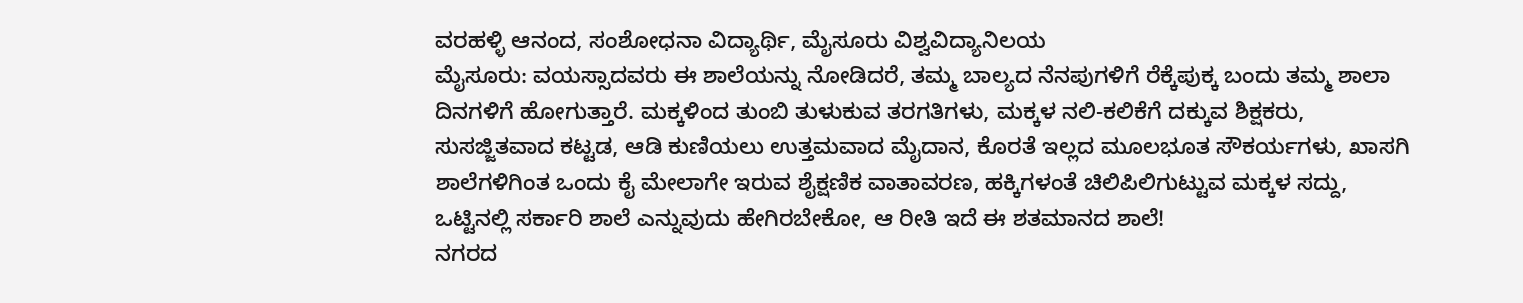ವರಹಳ್ಳಿ ಆನಂದ, ಸಂಶೋಧನಾ ವಿದ್ಯಾರ್ಥಿ, ಮೈಸೂರು ವಿಶ್ವವಿದ್ಯಾನಿಲಯ
ಮೈಸೂರು: ವಯಸ್ಸಾದವರು ಈ ಶಾಲೆಯನ್ನು ನೋಡಿದರೆ, ತಮ್ಮ ಬಾಲ್ಯದ ನೆನಪುಗಳಿಗೆ ರೆಕ್ಕೆಪುಕ್ಕ ಬಂದು ತಮ್ಮ ಶಾಲಾ ದಿನಗಳಿಗೆ ಹೋಗುತ್ತಾರೆ. ಮಕ್ಕಳಿಂದ ತುಂಬಿ ತುಳುಕುವ ತರಗತಿಗಳು, ಮಕ್ಕಳ ನಲಿ-ಕಲಿಕೆಗೆ ದಕ್ಕುವ ಶಿಕ್ಷಕರು, ಸುಸಜ್ಜಿತವಾದ ಕಟ್ಟಡ, ಆಡಿ ಕುಣಿಯಲು ಉತ್ತಮವಾದ ಮೈದಾನ, ಕೊರತೆ ಇಲ್ಲದ ಮೂಲಭೂತ ಸೌಕರ್ಯಗಳು, ಖಾಸಗಿ ಶಾಲೆಗಳಿಗಿಂತ ಒಂದು ಕೈ ಮೇಲಾಗೇ ಇರುವ ಶೈಕ್ಷಣಿಕ ವಾತಾವರಣ, ಹಕ್ಕಿಗಳಂತೆ ಚಿಲಿಪಿಲಿಗುಟ್ಟುವ ಮಕ್ಕಳ ಸದ್ದು, ಒಟ್ಟಿನಲ್ಲಿ ಸರ್ಕಾರಿ ಶಾಲೆ ಎನ್ನುವುದು ಹೇಗಿರಬೇಕೋ, ಆ ರೀತಿ ಇದೆ ಈ ಶತಮಾನದ ಶಾಲೆ!
ನಗರದ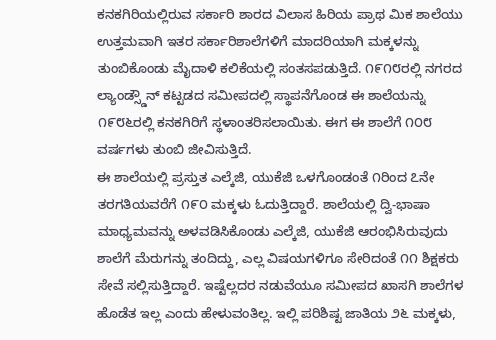ಕನಕಗಿರಿಯಲ್ಲಿರುವ ಸರ್ಕಾರಿ ಶಾರದ ವಿಲಾಸ ಹಿರಿಯ ಪ್ರಾಥ ಮಿಕ ಶಾಲೆಯು ಉತ್ತಮವಾಗಿ ಇತರ ಸರ್ಕಾರಿಶಾಲೆಗಳಿಗೆ ಮಾದರಿಯಾಗಿ ಮಕ್ಕಳನ್ನು ತುಂಬಿಕೊಂಡು ಮೈದಾಳಿ ಕಲಿಕೆಯಲ್ಲಿ ಸಂತಸಪಡುತ್ತಿದೆ. ೧೯೧೮ರಲ್ಲಿ ನಗರದ ಲ್ಯಾಂಡ್ಸ್ಡೌನ್ ಕಟ್ಟಡದ ಸಮೀಪದಲ್ಲಿ ಸ್ಥಾಪನೆಗೊಂಡ ಈ ಶಾಲೆಯನ್ನು ೧೯೮೬ರಲ್ಲಿ ಕನಕಗಿರಿಗೆ ಸ್ಥಳಾಂತರಿಸಲಾಯಿತು. ಈಗ ಈ ಶಾಲೆಗೆ ೧೦೮ ವರ್ಷಗಳು ತುಂಬಿ ಜೀವಿಸುತ್ತಿದೆ.
ಈ ಶಾಲೆಯಲ್ಲಿ ಪ್ರಸ್ತುತ ಎಲ್ಕೆಜಿ, ಯುಕೆಜಿ ಒಳಗೊಂಡಂತೆ ೧ರಿಂದ ೭ನೇ ತರಗತಿಯವರೆಗೆ ೧೯೦ ಮಕ್ಕಳು ಓದುತ್ತಿದ್ದಾರೆ. ಶಾಲೆಯಲ್ಲಿ ದ್ವಿ-ಭಾಷಾ ಮಾಧ್ಯಮವನ್ನು ಅಳವಡಿಸಿಕೊಂಡು ಎಲ್ಕೆಜಿ, ಯುಕೆಜಿ ಆರಂಭಿಸಿರುವುದು ಶಾಲೆಗೆ ಮೆರುಗನ್ನು ತಂದಿದ್ದು, ಎಲ್ಲ ವಿಷಯಗಳಿಗೂ ಸೇರಿದಂತೆ ೧೧ ಶಿಕ್ಷಕರು ಸೇವೆ ಸಲ್ಲಿಸುತ್ತಿದ್ದಾರೆ. ಇಷ್ಟೆಲ್ಲದರ ನಡುವೆಯೂ ಸಮೀಪದ ಖಾಸಗಿ ಶಾಲೆಗಳ ಹೊಡೆತ ಇಲ್ಲ ಎಂದು ಹೇಳುವಂತಿಲ್ಲ. ಇಲ್ಲಿ ಪರಿಶಿಷ್ಟ ಜಾತಿಯ ೨೬ ಮಕ್ಕಳು,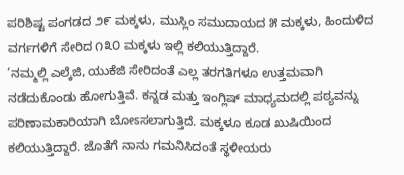ಪರಿಶಿಷ್ಟ ಪಂಗಡದ ೨೯ ಮಕ್ಕಳು, ಮುಸ್ಲಿಂ ಸಮುದಾಯದ ೫ ಮಕ್ಕಳು, ಹಿಂದುಳಿದ ವರ್ಗಗಳಿಗೆ ಸೇರಿದ ೧೩೦ ಮಕ್ಕಳು ಇಲ್ಲಿ ಕಲಿಯುತ್ತಿದ್ದಾರೆ.
‘ನಮ್ಮಲ್ಲಿ ಎಲ್ಕೆಜಿ, ಯುಕೆಜಿ ಸೇರಿದಂತೆ ಎಲ್ಲ ತರಗತಿಗಳೂ ಉತ್ತಮವಾಗಿ ನಡೆದುಕೊಂಡು ಹೋಗುತ್ತಿವೆ. ಕನ್ನಡ ಮತ್ತು ಇಂಗ್ಲಿಷ್ ಮಾಧ್ಯಮದಲ್ಲಿ ಪಠ್ಯವನ್ನು ಪರಿಣಾಮಕಾರಿಯಾಗಿ ಬೋಽಸಲಾಗುತ್ತಿದೆ. ಮಕ್ಕಳೂ ಕೂಡ ಖುಷಿಯಿಂದ ಕಲಿಯುತ್ತಿದ್ದಾರೆ. ಜೊತೆಗೆ ನಾನು ಗಮನಿಸಿದಂತೆ ಸ್ಥಳೀಯರು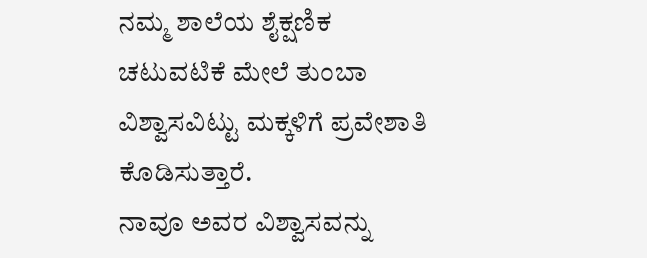ನಮ್ಮ ಶಾಲೆಯ ಶೈಕ್ಷಣಿಕ ಚಟುವಟಿಕೆ ಮೇಲೆ ತುಂಬಾ ವಿಶ್ವಾಸವಿಟ್ಟು ಮಕ್ಕಳಿಗೆ ಪ್ರವೇಶಾತಿ ಕೊಡಿಸುತ್ತಾರೆ.
ನಾವೂ ಅವರ ವಿಶ್ವಾಸವನ್ನು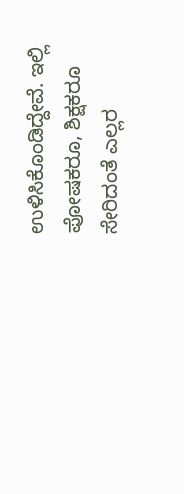ಉಳಿಸಿಕೊಂಡಿದ್ದೇವೆ. ಇಲ್ಲಿ ಪೋಷಕರೂ, ಶಿಕ್ಷಕರೂ ಸೇರಿದಂತೆ ಎಲ್ಲರ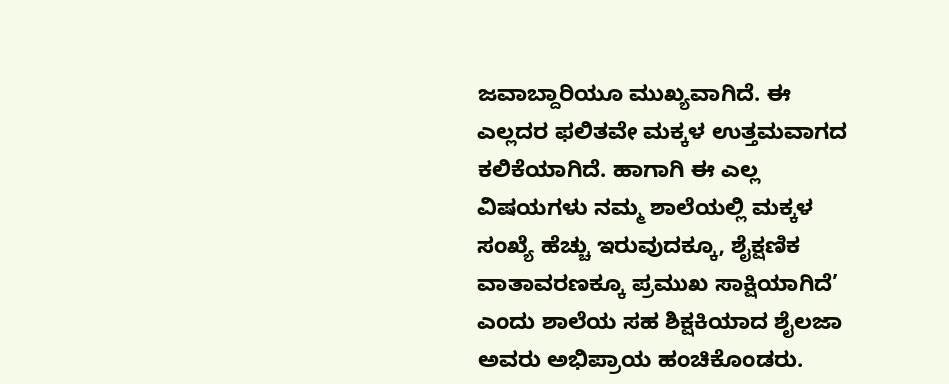ಜವಾಬ್ದಾರಿಯೂ ಮುಖ್ಯವಾಗಿದೆ. ಈ ಎಲ್ಲದರ ಫಲಿತವೇ ಮಕ್ಕಳ ಉತ್ತಮವಾಗದ ಕಲಿಕೆಯಾಗಿದೆ. ಹಾಗಾಗಿ ಈ ಎಲ್ಲ ವಿಷಯಗಳು ನಮ್ಮ ಶಾಲೆಯಲ್ಲಿ ಮಕ್ಕಳ ಸಂಖ್ಯೆ ಹೆಚ್ಚು ಇರುವುದಕ್ಕೂ, ಶೈಕ್ಷಣಿಕ ವಾತಾವರಣಕ್ಕೂ ಪ್ರಮುಖ ಸಾಕ್ಷಿಯಾಗಿದೆ’ ಎಂದು ಶಾಲೆಯ ಸಹ ಶಿಕ್ಷಕಿಯಾದ ಶೈಲಜಾ ಅವರು ಅಭಿಪ್ರಾಯ ಹಂಚಿಕೊಂಡರು.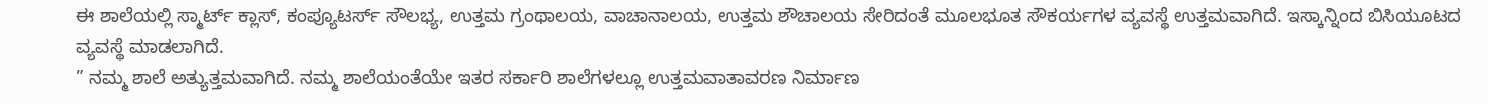ಈ ಶಾಲೆಯಲ್ಲಿ ಸ್ಮಾರ್ಟ್ ಕ್ಲಾಸ್, ಕಂಪ್ಯೂಟರ್ಸ್ ಸೌಲಭ್ಯ, ಉತ್ತಮ ಗ್ರಂಥಾಲಯ, ವಾಚಾನಾಲಯ, ಉತ್ತಮ ಶೌಚಾಲಯ ಸೇರಿದಂತೆ ಮೂಲಭೂತ ಸೌಕರ್ಯಗಳ ವ್ಯವಸ್ಥೆ ಉತ್ತಮವಾಗಿದೆ. ಇಸ್ಕಾನ್ನಿಂದ ಬಿಸಿಯೂಟದ ವ್ಯವಸ್ಥೆ ಮಾಡಲಾಗಿದೆ.
” ನಮ್ಮ ಶಾಲೆ ಅತ್ಯುತ್ತಮವಾಗಿದೆ. ನಮ್ಮ ಶಾಲೆಯಂತೆಯೇ ಇತರ ಸರ್ಕಾರಿ ಶಾಲೆಗಳಲ್ಲೂ ಉತ್ತಮವಾತಾವರಣ ನಿರ್ಮಾಣ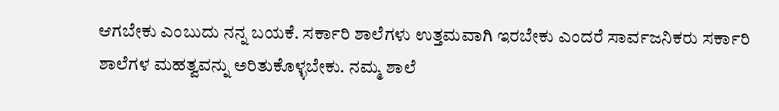ಆಗಬೇಕು ಎಂಬುದು ನನ್ನ ಬಯಕೆ. ಸರ್ಕಾರಿ ಶಾಲೆಗಳು ಉತ್ತಮವಾಗಿ ಇರಬೇಕು ಎಂದರೆ ಸಾರ್ವಜನಿಕರು ಸರ್ಕಾರಿ ಶಾಲೆಗಳ ಮಹತ್ವವನ್ನು ಅರಿತುಕೊಳ್ಳಬೇಕು. ನಮ್ಮ ಶಾಲೆ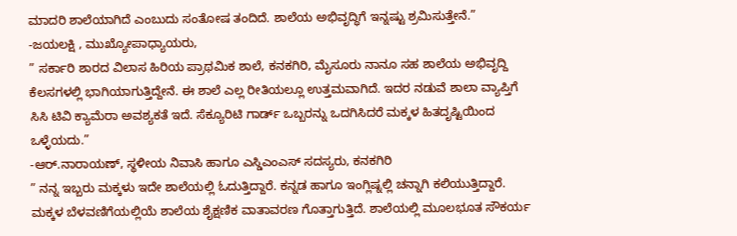ಮಾದರಿ ಶಾಲೆಯಾಗಿದೆ ಎಂಬುದು ಸಂತೋಷ ತಂದಿದೆ. ಶಾಲೆಯ ಅಭಿವೃದ್ಧಿಗೆ ಇನ್ನಷ್ಟು ಶ್ರಮಿಸುತ್ತೇನೆ.”
-ಜಯಲಕ್ಷಿ , ಮುಖ್ಯೋಪಾಧ್ಯಾಯರು,
” ಸರ್ಕಾರಿ ಶಾರದ ವಿಲಾಸ ಹಿರಿಯ ಪ್ರಾಥಮಿಕ ಶಾಲೆ, ಕನಕಗಿರಿ, ಮೈಸೂರು ನಾನೂ ಸಹ ಶಾಲೆಯ ಅಭಿವೃದ್ದಿ ಕೆಲಸಗಳಲ್ಲಿ ಭಾಗಿಯಾಗುತ್ತಿದ್ದೇನೆ. ಈ ಶಾಲೆ ಎಲ್ಲ ರೀತಿಯಲ್ಲೂ ಉತ್ತಮವಾಗಿದೆ. ಇದರ ನಡುವೆ ಶಾಲಾ ವ್ಯಾಪ್ತಿಗೆ ಸಿಸಿ ಟಿವಿ ಕ್ಯಾಮೆರಾ ಅವಶ್ಯಕತೆ ಇದೆ. ಸೆಕ್ಯೂರಿಟಿ ಗಾರ್ಡ್ ಒಬ್ಬರನ್ನು ಒದಗಿಸಿದರೆ ಮಕ್ಕಳ ಹಿತದೃಷ್ಟಿಯಿಂದ ಒಳ್ಳೆಯದು.”
-ಆರ್.ನಾರಾಯಣ್, ಸ್ಥಳೀಯ ನಿವಾಸಿ ಹಾಗೂ ಎಸ್ಡಿಎಂಎಸ್ ಸದಸ್ಯರು, ಕನಕಗಿರಿ
” ನನ್ನ ಇಬ್ಬರು ಮಕ್ಕಳು ಇದೇ ಶಾಲೆಯಲ್ಲಿ ಓದುತ್ತಿದ್ದಾರೆ. ಕನ್ನಡ ಹಾಗೂ ಇಂಗ್ಲಿಷ್ನಲ್ಲಿ ಚನ್ನಾಗಿ ಕಲಿಯುತ್ತಿದ್ದಾರೆ. ಮಕ್ಕಳ ಬೆಳವಣಿಗೆಯಲ್ಲಿಯೆ ಶಾಲೆಯ ಶೈಕ್ಷಣಿಕ ವಾತಾವರಣ ಗೊತ್ತಾಗುತ್ತಿದೆ. ಶಾಲೆಯಲ್ಲಿ ಮೂಲಭೂತ ಸೌಕರ್ಯ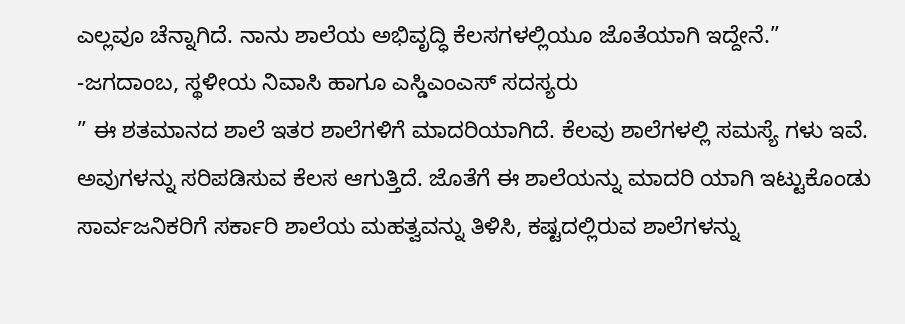ಎಲ್ಲವೂ ಚೆನ್ನಾಗಿದೆ. ನಾನು ಶಾಲೆಯ ಅಭಿವೃದ್ಧಿ ಕೆಲಸಗಳಲ್ಲಿಯೂ ಜೊತೆಯಾಗಿ ಇದ್ದೇನೆ.”
-ಜಗದಾಂಬ, ಸ್ಥಳೀಯ ನಿವಾಸಿ ಹಾಗೂ ಎಸ್ಡಿಎಂಎಸ್ ಸದಸ್ಯರು
” ಈ ಶತಮಾನದ ಶಾಲೆ ಇತರ ಶಾಲೆಗಳಿಗೆ ಮಾದರಿಯಾಗಿದೆ. ಕೆಲವು ಶಾಲೆಗಳಲ್ಲಿ ಸಮಸ್ಯೆ ಗಳು ಇವೆ. ಅವುಗಳನ್ನು ಸರಿಪಡಿಸುವ ಕೆಲಸ ಆಗುತ್ತಿದೆ. ಜೊತೆಗೆ ಈ ಶಾಲೆಯನ್ನು ಮಾದರಿ ಯಾಗಿ ಇಟ್ಟುಕೊಂಡು ಸಾರ್ವಜನಿಕರಿಗೆ ಸರ್ಕಾರಿ ಶಾಲೆಯ ಮಹತ್ವವನ್ನು ತಿಳಿಸಿ, ಕಷ್ಟದಲ್ಲಿರುವ ಶಾಲೆಗಳನ್ನು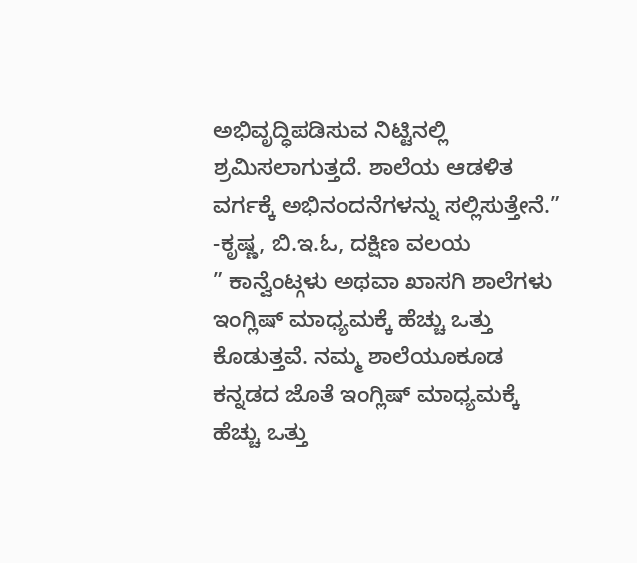ಅಭಿವೃದ್ಧಿಪಡಿಸುವ ನಿಟ್ಟಿನಲ್ಲಿ ಶ್ರಮಿಸಲಾಗುತ್ತದೆ. ಶಾಲೆಯ ಆಡಳಿತ ವರ್ಗಕ್ಕೆ ಅಭಿನಂದನೆಗಳನ್ನು ಸಲ್ಲಿಸುತ್ತೇನೆ.”
-ಕೃಷ್ಣ, ಬಿ.ಇ.ಓ, ದಕ್ಷಿಣ ವಲಯ
” ಕಾನ್ವೆಂಟ್ಗಳು ಅಥವಾ ಖಾಸಗಿ ಶಾಲೆಗಳು ಇಂಗ್ಲಿಷ್ ಮಾಧ್ಯಮಕ್ಕೆ ಹೆಚ್ಚು ಒತ್ತು ಕೊಡುತ್ತವೆ. ನಮ್ಮ ಶಾಲೆಯೂಕೂಡ ಕನ್ನಡದ ಜೊತೆ ಇಂಗ್ಲಿಷ್ ಮಾಧ್ಯಮಕ್ಕೆ ಹೆಚ್ಚು ಒತ್ತು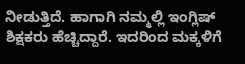ನೀಡುತ್ತಿದೆ. ಹಾಗಾಗಿ ನಮ್ಮಲ್ಲಿ ಇಂಗ್ಲಿಷ್ ಶಿಕ್ಷಕರು ಹೆಚ್ಚಿದ್ದಾರೆ. ಇದರಿಂದ ಮಕ್ಕಳಿಗೆ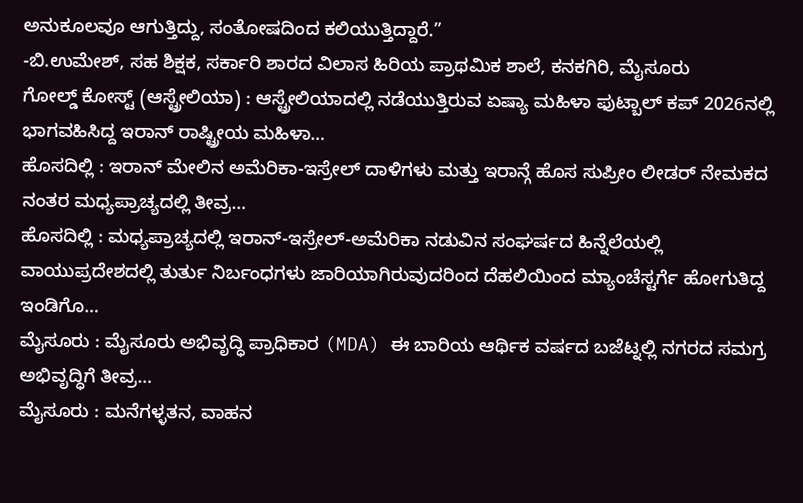ಅನುಕೂಲವೂ ಆಗುತ್ತಿದ್ದು, ಸಂತೋಷದಿಂದ ಕಲಿಯುತ್ತಿದ್ದಾರೆ.”
-ಬಿ.ಉಮೇಶ್, ಸಹ ಶಿಕ್ಷಕ, ಸರ್ಕಾರಿ ಶಾರದ ವಿಲಾಸ ಹಿರಿಯ ಪ್ರಾಥಮಿಕ ಶಾಲೆ, ಕನಕಗಿರಿ, ಮೈಸೂರು
ಗೋಲ್ಡ್ ಕೋಸ್ಟ್ (ಆಸ್ಟ್ರೇಲಿಯಾ) : ಆಸ್ಟ್ರೇಲಿಯಾದಲ್ಲಿ ನಡೆಯುತ್ತಿರುವ ಏಷ್ಯಾ ಮಹಿಳಾ ಫುಟ್ಬಾಲ್ ಕಪ್ 2026ನಲ್ಲಿ ಭಾಗವಹಿಸಿದ್ದ ಇರಾನ್ ರಾಷ್ಟ್ರೀಯ ಮಹಿಳಾ…
ಹೊಸದಿಲ್ಲಿ : ಇರಾನ್ ಮೇಲಿನ ಅಮೆರಿಕಾ-ಇಸ್ರೇಲ್ ದಾಳಿಗಳು ಮತ್ತು ಇರಾನ್ಗೆ ಹೊಸ ಸುಪ್ರೀಂ ಲೀಡರ್ ನೇಮಕದ ನಂತರ ಮಧ್ಯಪ್ರಾಚ್ಯದಲ್ಲಿ ತೀವ್ರ…
ಹೊಸದಿಲ್ಲಿ : ಮಧ್ಯಪ್ರಾಚ್ಯದಲ್ಲಿ ಇರಾನ್-ಇಸ್ರೇಲ್-ಅಮೆರಿಕಾ ನಡುವಿನ ಸಂಘರ್ಷದ ಹಿನ್ನೆಲೆಯಲ್ಲಿ ವಾಯುಪ್ರದೇಶದಲ್ಲಿ ತುರ್ತು ನಿರ್ಬಂಧಗಳು ಜಾರಿಯಾಗಿರುವುದರಿಂದ ದೆಹಲಿಯಿಂದ ಮ್ಯಾಂಚೆಸ್ಟರ್ಗೆ ಹೋಗುತಿದ್ದ ಇಂಡಿಗೊ…
ಮೈಸೂರು : ಮೈಸೂರು ಅಭಿವೃದ್ಧಿ ಪ್ರಾಧಿಕಾರ (MDA) ಈ ಬಾರಿಯ ಆರ್ಥಿಕ ವರ್ಷದ ಬಜೆಟ್ನಲ್ಲಿ ನಗರದ ಸಮಗ್ರ ಅಭಿವೃದ್ಧಿಗೆ ತೀವ್ರ…
ಮೈಸೂರು : ಮನೆಗಳ್ಳತನ, ವಾಹನ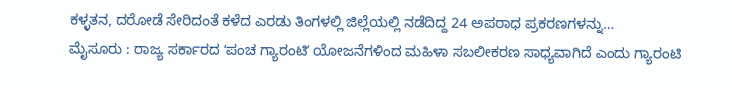ಕಳ್ಳತನ, ದರೋಡೆ ಸೇರಿದಂತೆ ಕಳೆದ ಎರಡು ತಿಂಗಳಲ್ಲಿ ಜಿಲ್ಲೆಯಲ್ಲಿ ನಡೆದಿದ್ದ 24 ಅಪರಾಧ ಪ್ರಕರಣಗಳನ್ನು…
ಮೈಸೂರು : ರಾಜ್ಯ ಸರ್ಕಾರದ ʻಪಂಚ ಗ್ಯಾರಂಟಿʼ ಯೋಜನೆಗಳಿಂದ ಮಹಿಳಾ ಸಬಲೀಕರಣ ಸಾಧ್ಯವಾಗಿದೆ ಎಂದು ಗ್ಯಾರಂಟಿ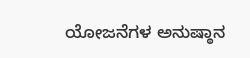ಯೋಜನೆಗಳ ಅನುಷ್ಠಾನ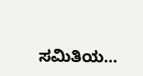ಸಮಿತಿಯ…